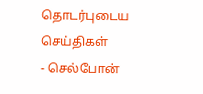தொடர்புடைய செய்திகள்
- செல்போன்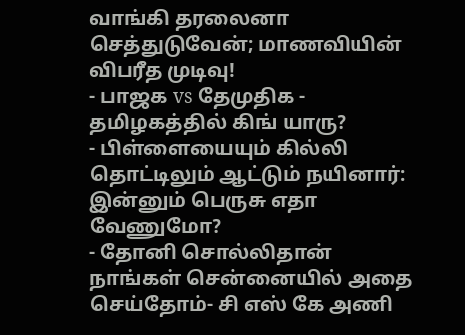வாங்கி தரலைனா செத்துடுவேன்; மாணவியின் விபரீத முடிவு!
- பாஜக vs தேமுதிக - தமிழகத்தில் கிங் யாரு?
- பிள்ளையையும் கில்லி தொட்டிலும் ஆட்டும் நயினார்: இன்னும் பெருசு எதா வேணுமோ?
- தோனி சொல்லிதான் நாங்கள் சென்னையில் அதை செய்தோம்- சி எஸ் கே அணி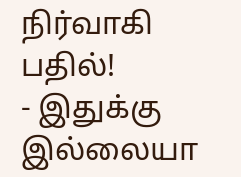நிர்வாகி பதில்!
- இதுக்கு இல்லையா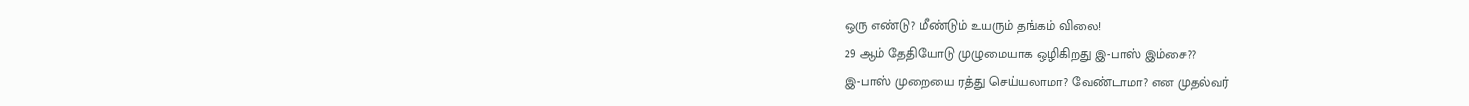ஒரு எண்டு? மீண்டும் உயரும் தங்கம் விலை!
29 ஆம் தேதியோடு முழுமையாக ஒழிகிறது இ-பாஸ் இம்சை??
இ-பாஸ் முறையை ரத்து செய்யலாமா? வேண்டாமா? என முதல்வர்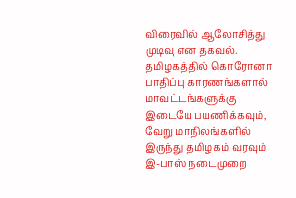விரைவில் ஆலோசித்து முடிவு என தகவல்.
தமிழகத்தில் கொரோனா பாதிப்பு காரணங்களால் மாவட்டங்களுக்கு இடையே பயணிக்கவும், வேறு மாநிலங்களில் இருந்து தமிழகம் வரவும் இ-பாஸ் நடைமுறை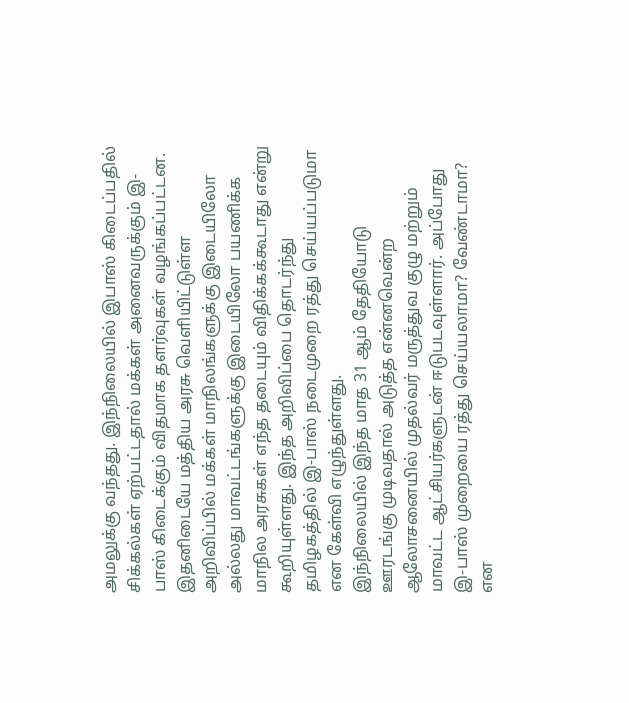அமலுக்கு வந்தது. இந்நிலையில் இபாஸ் கிடைப்பதில் சிக்கல்கள் ஏற்பட்டதால் மக்கள் அனைவருக்கும் இ-பாஸ் கிடைக்கும் விதமாக தளர்வுகள் வழங்கப்பட்டன.
இதனிடையே மத்திய அரசு வெளியிட்டுள்ள அறிவிப்பில் மக்கள் மாநிலங்களுக்கு இடையிலோ அல்லது மாவட்டங்களுக்கு இடையிலோ பயணிக்க மாநில அரசுகள் எந்த தடையும் விதிக்கக்கூடாது என்று கூறியுள்ளது. இந்த அறிவிப்பை தொடர்ந்து தமிழகத்தில் இ-பாஸ் நடைமுறை ரத்து செய்யப்படுமா என கேள்வி எழுந்துள்ளது.
இந்நிலையில் இந்த மாத 31 ஆம் தேதியோடு ஊரடங்கு முடிவதால் அடுத்த என்னவென்ற ஆலோசனையில் முதல்வர் மருத்துவ குழு மற்றும் மாவட்ட ஆட்சியர்களுடன் ஈடுபடவுள்ளார். அப்போது இ-பாஸ் முறையை ரத்து செய்யலாமா? வேண்டாமா? என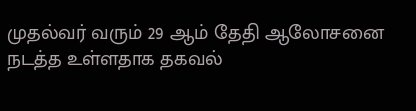முதல்வர் வரும் 29 ஆம் தேதி ஆலோசனை நடத்த உள்ளதாக தகவல்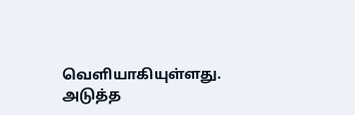வெளியாகியுள்ளது.
அடுத்த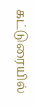கட்டுரையில்